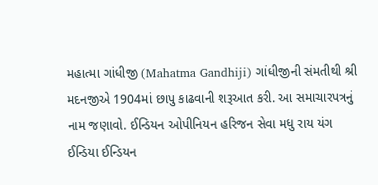મહાત્મા ગાંધીજી (Mahatma Gandhiji) ગાંધીજીની સંમતીથી શ્રી મદનજીએ 1904માં છાપુ કાઢવાની શરૂઆત કરી. આ સમાચારપત્રનું નામ જણાવો. ઈન્ડિયન ઓપીનિયન હરિજન સેવા મધુ રાય યંગ ઈન્ડિયા ઈન્ડિયન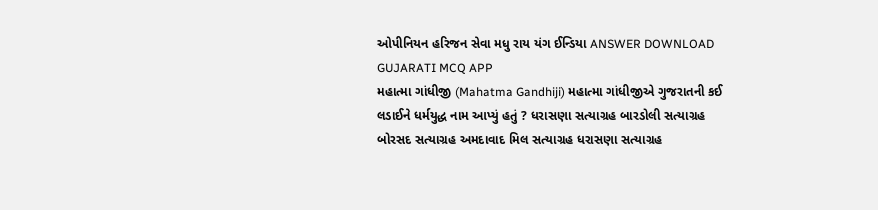ઓપીનિયન હરિજન સેવા મધુ રાય યંગ ઈન્ડિયા ANSWER DOWNLOAD GUJARATI MCQ APP
મહાત્મા ગાંધીજી (Mahatma Gandhiji) મહાત્મા ગાંધીજીએ ગુજરાતની કઈ લડાઈને ધર્મયુદ્ધ નામ આપ્યું હતું ? ધરાસણા સત્યાગ્રહ બારડોલી સત્યાગ્રહ બોરસદ સત્યાગ્રહ અમદાવાદ મિલ સત્યાગ્રહ ધરાસણા સત્યાગ્રહ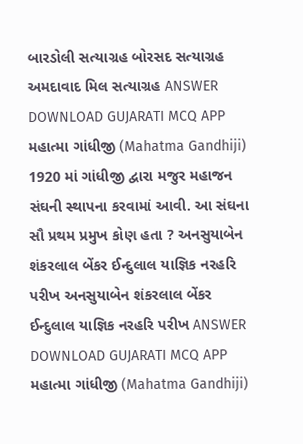બારડોલી સત્યાગ્રહ બોરસદ સત્યાગ્રહ અમદાવાદ મિલ સત્યાગ્રહ ANSWER DOWNLOAD GUJARATI MCQ APP
મહાત્મા ગાંધીજી (Mahatma Gandhiji) 1920 માં ગાંધીજી દ્વારા મજુર મહાજન સંઘની સ્થાપના કરવામાં આવી. આ સંઘના સૌ પ્રથમ પ્રમુખ કોણ હતા ? અનસુયાબેન શંકરલાલ બેંકર ઈન્દુલાલ યાજ્ઞિક નરહરિ પરીખ અનસુયાબેન શંકરલાલ બેંકર ઈન્દુલાલ યાજ્ઞિક નરહરિ પરીખ ANSWER DOWNLOAD GUJARATI MCQ APP
મહાત્મા ગાંધીજી (Mahatma Gandhiji)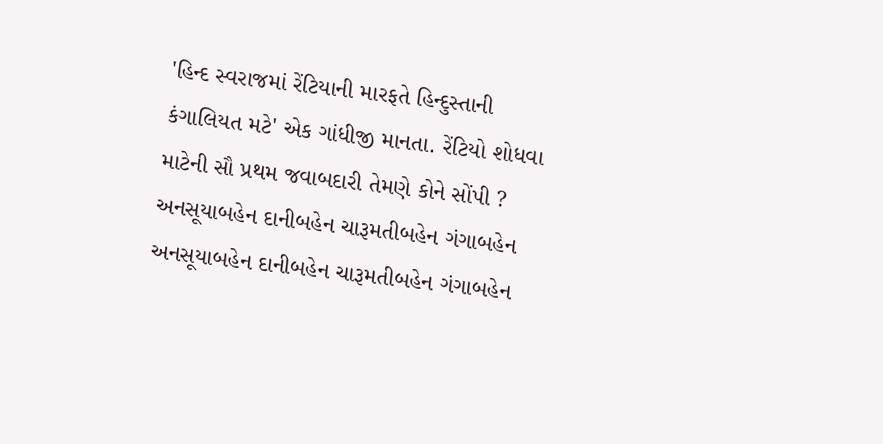'હિન્દ સ્વરાજમાં રેંટિયાની મારફતે હિન્દુસ્તાની કંગાલિયત મટે' એક ગાંધીજી માનતા. રેંટિયો શોધવા માટેની સૌ પ્રથમ જવાબદારી તેમણે કોને સોંપી ? અનસૂયાબહેન દાનીબહેન ચારૂમતીબહેન ગંગાબહેન અનસૂયાબહેન દાનીબહેન ચારૂમતીબહેન ગંગાબહેન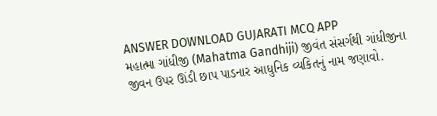ANSWER DOWNLOAD GUJARATI MCQ APP
મહાત્મા ગાંધીજી (Mahatma Gandhiji) જીવંત સંસર્ગથી ગાંધીજીના જીવન ઉપર ઊંડી છાપ પાડનાર આધુનિક વ્યકિતનું નામ જણાવો.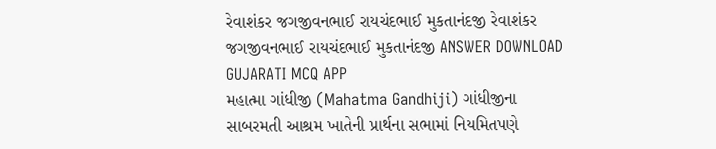રેવાશંકર જગજીવનભાઈ રાયચંદભાઈ મુકતાનંદજી રેવાશંકર જગજીવનભાઈ રાયચંદભાઈ મુકતાનંદજી ANSWER DOWNLOAD GUJARATI MCQ APP
મહાત્મા ગાંધીજી (Mahatma Gandhiji) ગાંધીજીના સાબરમતી આશ્રમ ખાતેની પ્રાર્થના સભામાં નિયમિતપણે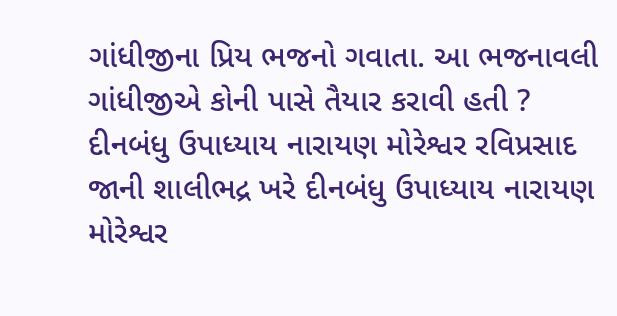ગાંધીજીના પ્રિય ભજનો ગવાતા. આ ભજનાવલી ગાંધીજીએ કોની પાસે તૈયાર કરાવી હતી ? દીનબંધુ ઉપાધ્યાય નારાયણ મોરેશ્વર રવિપ્રસાદ જાની શાલીભદ્ર ખરે દીનબંધુ ઉપાધ્યાય નારાયણ મોરેશ્વર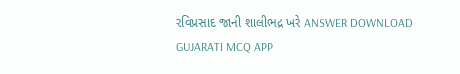રવિપ્રસાદ જાની શાલીભદ્ર ખરે ANSWER DOWNLOAD GUJARATI MCQ APP